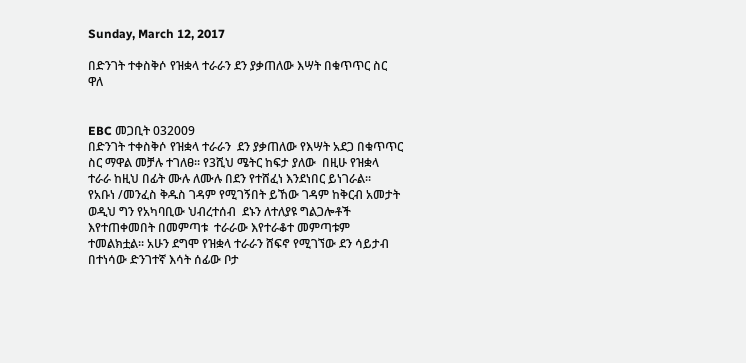Sunday, March 12, 2017

በድንገት ተቀስቅሶ የዝቋላ ተራራን ደን ያቃጠለው እሣት በቁጥጥር ስር ዋለ


EBC መጋቢት 032009
በድንገት ተቀስቅሶ የዝቋላ ተራራን  ደን ያቃጠለው የእሣት አደጋ በቁጥጥር ስር ማዋል መቻሉ ተገለፀ፡፡ የ3ሺህ ሜትር ከፍታ ያለው  በዚሁ የዝቋላ ተራራ ከዚህ በፊት ሙሉ ለሙሉ በደን የተሸፈነ እንደነበር ይነገራል፡፡
የአቡነ /መንፈስ ቅዱስ ገዳም የሚገኝበት ይኸው ገዳም ከቅርብ አመታት ወዲህ ግን የአካባቢው ህብረተሰብ  ደኑን ለተለያዩ ግልጋሎቶች  እየተጠቀመበት በመምጣቱ  ተራራው እየተራቆተ መምጣቱም ተመልክቷል፡፡ አሁን ደግሞ የዝቋላ ተራራን ሸፍኖ የሚገኘው ደን ሳይታብ በተነሳው ድንገተኛ እሳት ሰፊው ቦታ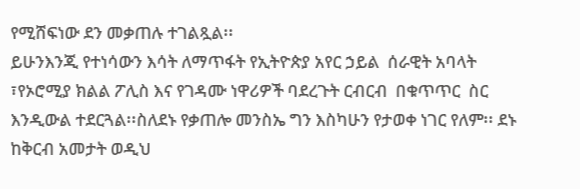የሚሸፍነው ደን መቃጠሉ ተገልጿል፡፡
ይሁንእንጂ የተነሳውን እሳት ለማጥፋት የኢትዮጵያ አየር ኃይል  ሰራዊት አባላት ፣የኦሮሚያ ክልል ፖሊስ እና የገዳሙ ነዋሪዎች ባደረጉት ርብርብ  በቁጥጥር  ስር እንዲውል ተደርጓል፡፡ስለደኑ የቃጠሎ መንስኤ ግን እስካሁን የታወቀ ነገር የለም፡፡ ደኑ ከቅርብ አመታት ወዲህ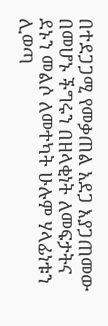በተደጋጋሚ የመቃጠል አደጋ እያጋጠመው በመሆኑ ችግሩን በዘላቂነት ለመፍታትና ደኑን መልሶ ለመተካት ሁሉም ሃላፊነቱን ሊወጣ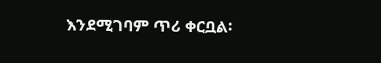እንደሚገባም ጥሪ ቀርቧል፡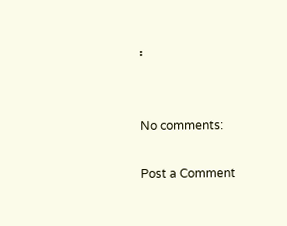፡


No comments:

Post a Comment